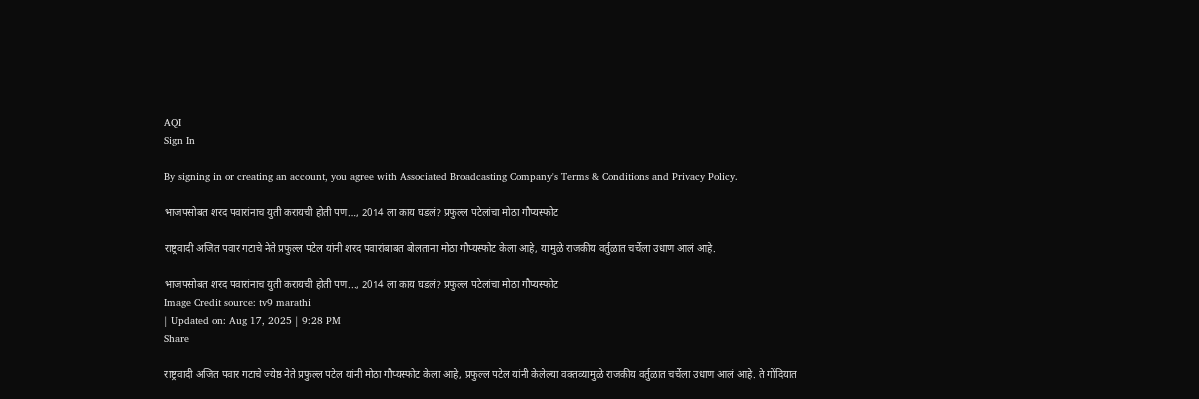AQI
Sign In

By signing in or creating an account, you agree with Associated Broadcasting Company's Terms & Conditions and Privacy Policy.

भाजपसोबत शरद पवारांनाच युती करायची होती पण…, 2014 ला काय घडलं? प्रफुल्ल पटेलांचा मोठा गौप्यस्फोट

राष्ट्रवादी अजित पवार गटाचे नेते प्रफुल्ल पटेल यांनी शरद पवारांबाबत बोलताना मोठा गौप्यस्फोट केला आहे, यामुळे राजकीय वर्तुळात चर्चेला उधाण आलं आहे.

भाजपसोबत शरद पवारांनाच युती करायची होती पण..., 2014 ला काय घडलं? प्रफुल्ल पटेलांचा मोठा गौप्यस्फोट
Image Credit source: tv9 marathi
| Updated on: Aug 17, 2025 | 9:28 PM
Share

राष्ट्रवादी अजित पवार गटाचे ज्येष्ठ नेते प्रफुल्ल पटेल यांनी मोठा गौप्यस्फोट केला आहे, प्रफुल्ल पटेल यांनी केलेल्या वक्तव्यामुळे राजकीय वर्तुळात चर्चेला उधाण आलं आहे. ते गोंदियात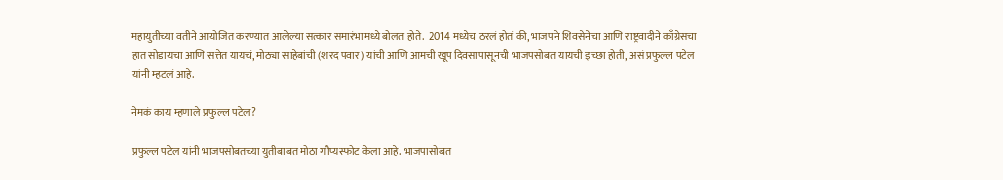महायुतीच्या वतीने आयोजित करण्यात आलेल्या सत्कार समारंभामध्ये बोलत होते.  2014 मध्येच ठरलं होतं की, भाजपने शिवसेनेचा आणि राष्ट्रवादीने काँग्रेसचा हात सोडायचा आणि सत्तेत यायचं, मोठ्या साहेबांची (शरद पवार) यांची आणि आमची खूप दिवसापासूनची भाजपसोबत यायची इच्छा होती, असं प्रफुल्ल पटेल यांनी म्हटलं आहे.

नेमकं काय म्हणाले प्रफुल्ल पटेल?

प्रफुल्ल पटेल यांनी भाजपसोबतच्या युतीबाबत मोठा गौप्यस्फोट केला आहे. भाजपासोबत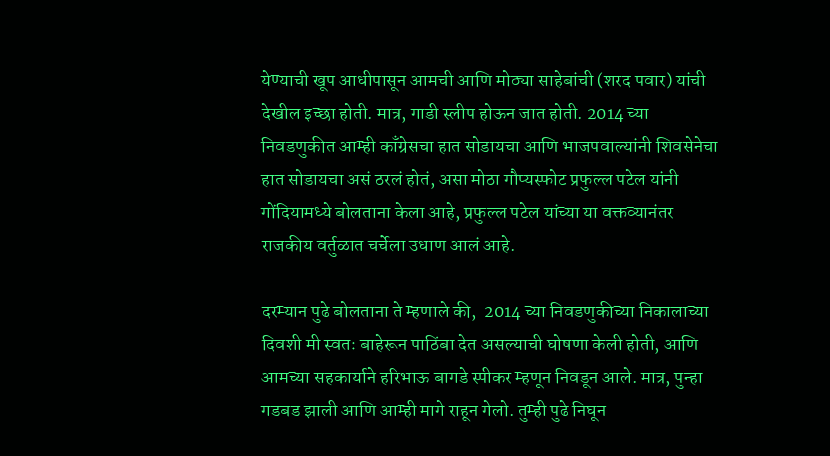येण्याची खूप आधीपासून आमची आणि मोठ्या साहेबांची (शरद पवार) यांची देखील इच्छा होती. मात्र, गाडी स्लीप होऊन जात होती. 2014 च्या निवडणुकीत आम्ही काँग्रेसचा हात सोडायचा आणि भाजपवाल्यांनी शिवसेनेचा हात सोडायचा असं ठरलं होतं, असा मोठा गौप्यस्फोट प्रफुल्ल पटेल यांनी गोंदियामध्ये बोलताना केला आहे, प्रफुल्ल पटेल यांच्या या वक्तव्यानंतर राजकीय वर्तुळात चर्चेला उधाण आलं आहे.

दरम्यान पुढे बोलताना ते म्हणाले की,  2014 च्या निवडणुकीच्या निकालाच्या दिवशी मी स्वतः बाहेरून पाठिंबा देत असल्याची घोषणा केली होती, आणि आमच्या सहकार्याने हरिभाऊ बागडे स्पीकर म्हणून निवडून आले. मात्र, पुन्हा गडबड झाली आणि आम्ही मागे राहून गेलो. तुम्ही पुढे निघून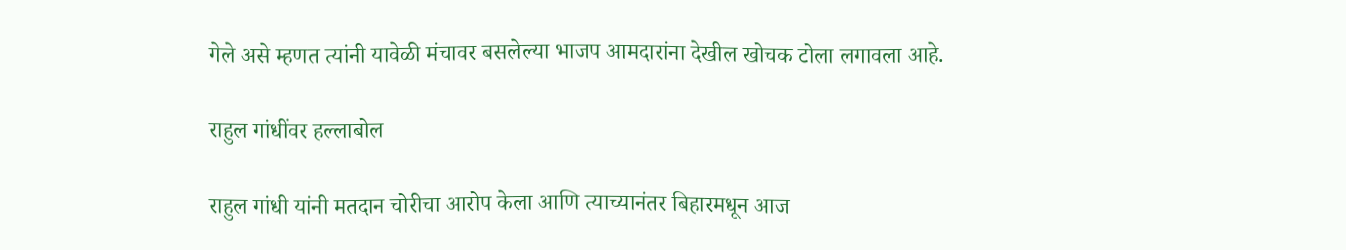गेले असे म्हणत त्यांनी यावेळी मंचावर बसलेल्या भाजप आमदारांना देखील खोचक टोला लगावला आहे.

राहुल गांधींवर हल्लाबोल

राहुल गांधी यांनी मतदान चोरीचा आरोप केला आणि त्याच्यानंतर बिहारमधून आज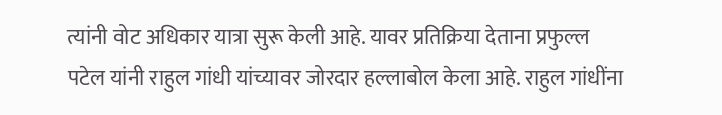त्यांनी वोट अधिकार यात्रा सुरू केली आहे. यावर प्रतिक्रिया देताना प्रफुल्ल पटेल यांनी राहुल गांधी यांच्यावर जोरदार हल्लाबोल केला आहे. राहुल गांधींना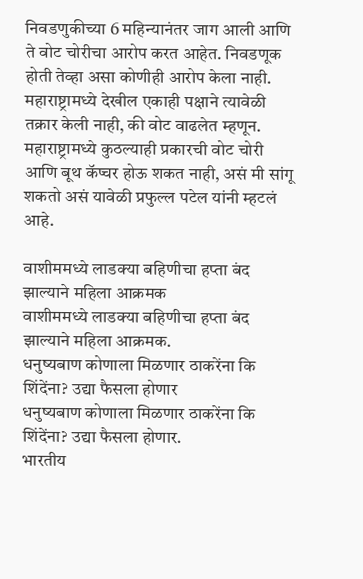निवडणुकीच्या 6 महिन्यानंतर जाग आली आणि ते वोट चोरीचा आरोप करत आहेत. निवडणूक होती तेव्हा असा कोणीही आरोप केला नाही. महाराष्ट्रामध्ये देखील एकाही पक्षाने त्यावेळी तक्रार केली नाही, की वोट वाढलेत म्हणून. महाराष्ट्रामध्ये कुठल्याही प्रकारची वोट चोरी आणि बूथ कॅप्चर होऊ शकत नाही, असं मी सांगू शकतो असं यावेळी प्रफुल्ल पटेल यांनी म्हटलं आहे.

वाशीममध्ये लाडक्या बहिणीचा हप्ता बंद झाल्याने महिला आक्रमक
वाशीममध्ये लाडक्या बहिणीचा हप्ता बंद झाल्याने महिला आक्रमक.
धनुष्यबाण कोणाला मिळणार ठाकरेंना कि शिंदेंना? उद्या फैसला होणार
धनुष्यबाण कोणाला मिळणार ठाकरेंना कि शिंदेंना? उद्या फैसला होणार.
भारतीय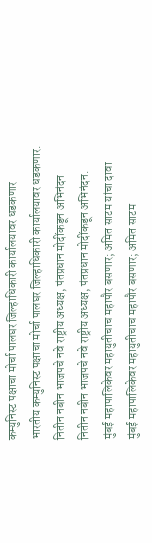कम्युनिस्ट पक्षाचा मोर्चा पालघर जिल्हाधिकारी कार्यालयावर धडकणार
भारतीय कम्युनिस्ट पक्षाचा मोर्चा पालघर जिल्हाधिकारी कार्यालयावर धडकणार.
नितीन नबीन भाजपचे नवे राष्ट्रीय अध्यक्ष, पंतप्रधान मोदींकडून अभिनंदन
नितीन नबीन भाजपचे नवे राष्ट्रीय अध्यक्ष, पंतप्रधान मोदींकडून अभिनंदन.
मुंबई महापालिकेवर महायुतीचाच महापौर बसणार; अमित साटम यांचा दावा
मुंबई महापालिकेवर महायुतीचाच महापौर बसणार; अमित साटम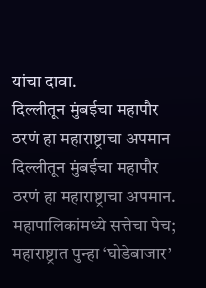यांचा दावा.
दिल्लीतून मुंबईचा महापौर ठरणं हा महाराष्ट्राचा अपमान
दिल्लीतून मुंबईचा महापौर ठरणं हा महाराष्ट्राचा अपमान.
महापालिकांमध्ये सत्तेचा पेच; महाराष्ट्रात पुन्हा ‘घोडेबाजार’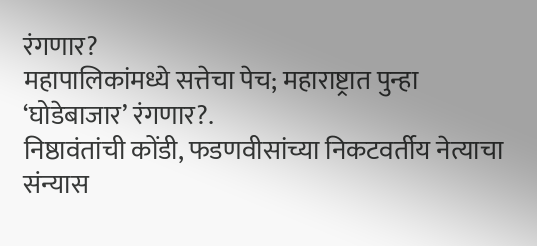रंगणार?
महापालिकांमध्ये सत्तेचा पेच; महाराष्ट्रात पुन्हा ‘घोडेबाजार’ रंगणार?.
निष्ठावंतांची कोंडी, फडणवीसांच्या निकटवर्तीय नेत्याचा संन्यास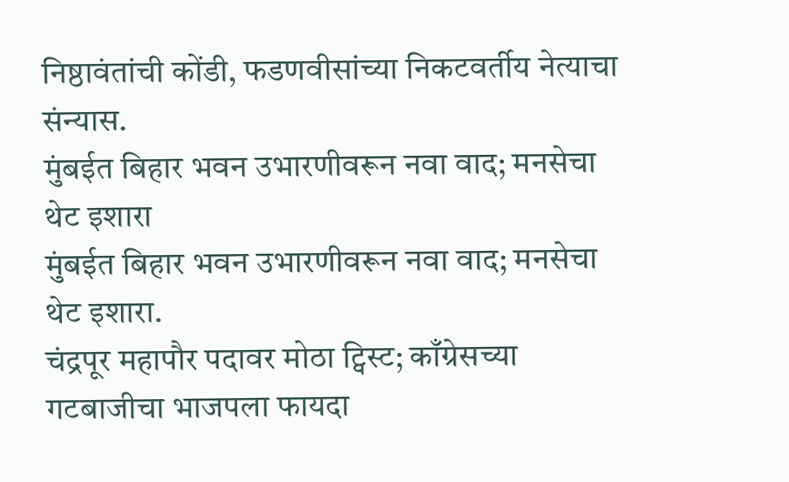निष्ठावंतांची कोंडी, फडणवीसांच्या निकटवर्तीय नेत्याचा संन्यास.
मुंबईत बिहार भवन उभारणीवरून नवा वाद; मनसेचा थेट इशारा
मुंबईत बिहार भवन उभारणीवरून नवा वाद; मनसेचा थेट इशारा.
चंद्रपूर महापौर पदावर मोठा ट्विस्ट; काँग्रेसच्या गटबाजीचा भाजपला फायदा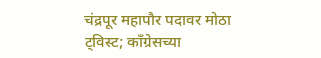चंद्रपूर महापौर पदावर मोठा ट्विस्ट; काँग्रेसच्या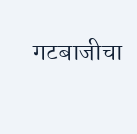गटबाजीचा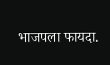भाजपला फायदा.